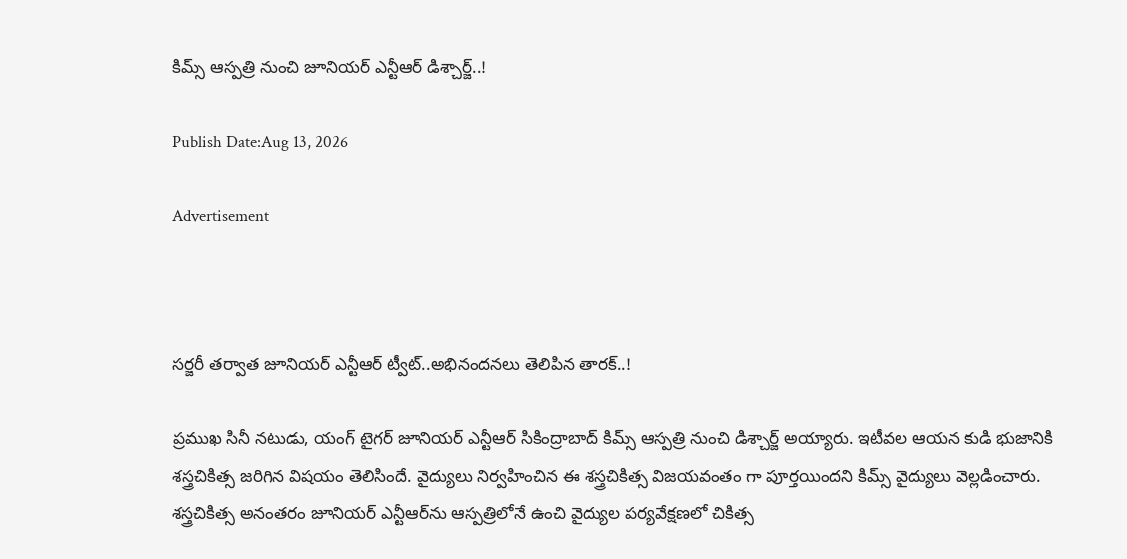కిమ్స్ ఆస్పత్రి నుంచి జూనియర్ ఎన్టీఆర్ డిశ్చార్జ్..!

Publish Date:Aug 13, 2026

Advertisement



సర్జరీ తర్వాత జూనియర్ ఎన్టీఆర్ ట్వీట్..అభినందనలు తెలిపిన తారక్..!

ప్రముఖ సినీ నటుడు, యంగ్ టైగర్ జూనియర్ ఎన్టీఆర్ సికింద్రాబాద్ కిమ్స్ ఆస్పత్రి నుంచి డిశ్చార్జ్ అయ్యారు. ఇటీవల ఆయన కుడి భుజానికి శస్త్రచికిత్స జరిగిన విషయం తెలిసిందే. వైద్యులు నిర్వహించిన ఈ శస్త్రచికిత్స విజయవంతం గా పూర్తయిందని కిమ్స్ వైద్యులు వెల్లడించారు. శస్త్రచికిత్స అనంతరం జూనియర్ ఎన్టీఆర్‌ను ఆస్పత్రిలోనే ఉంచి వైద్యుల పర్యవేక్షణలో చికిత్స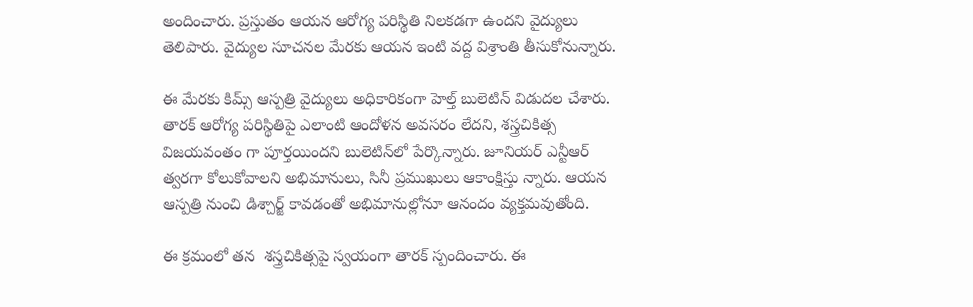అందించారు. ప్రస్తుతం ఆయన ఆరోగ్య పరిస్థితి నిలకడగా ఉందని వైద్యులు తెలిపారు. వైద్యుల సూచనల మేరకు ఆయన ఇంటి వద్ద విశ్రాంతి తీసుకోనున్నారు.

ఈ మేరకు కిమ్స్ ఆస్పత్రి వైద్యులు అధికారికంగా హెల్త్ బులెటిన్ విడుదల చేశారు. తారక్ ఆరోగ్య పరిస్థితిపై ఎలాంటి ఆందోళన అవసరం లేదని, శస్త్రచికిత్స విజయవంతం గా పూర్తయిందని బులెటిన్‌లో పేర్కొన్నారు. జూనియర్ ఎన్టీఆర్ త్వరగా కోలుకోవాలని అభిమానులు, సినీ ప్రముఖులు ఆకాంక్షిస్తు న్నారు. ఆయన ఆస్పత్రి నుంచి డిశ్చార్జ్ కావడంతో అభిమానుల్లోనూ ఆనందం వ్యక్తమవుతోంది.

ఈ క్రమంలో తన  శస్త్రచికిత్సపై స్వయంగా తారక్ స్పందించారు. ఈ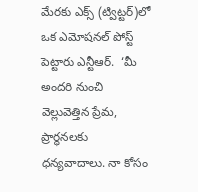మేరకు ఎక్స్ (ట్విట్టర్)లో ఒక ఎమోషనల్ పోస్ట్ పెట్టారు ఎన్టీఆర్.  ‘మీ అందరి నుంచి వెల్లువెత్తిన ప్రేమ, ప్రార్థనలకు ధన్యవాదాలు. నా కోసం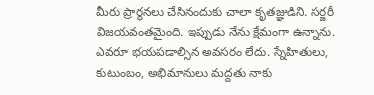మీరు ప్రార్థనలు చేసినందుకు చాలా కృతజ్ఞుడిని. సర్జరీ విజయవంతమైంది. ఇప్పుడు నేను క్షేమంగా ఉన్నాను. ఎవరూ భయపడాల్సిన అవసరం లేదు. స్నేహితులు, కుటుంబం, అభిమానులు మద్దతు నాకు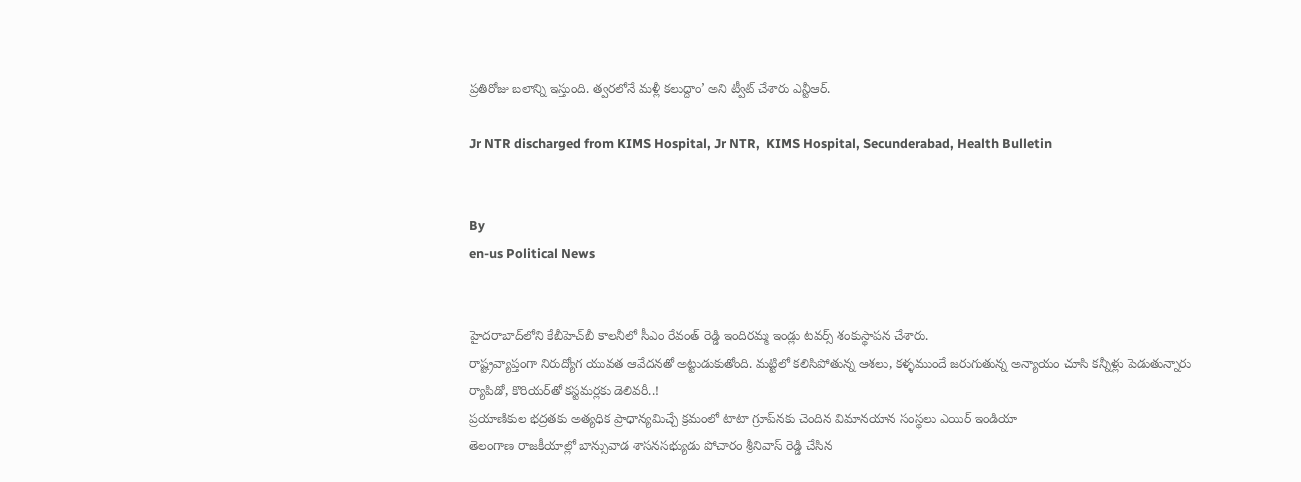ప్రతిరోజు బలాన్ని ఇస్తుంది. త్వరలోనే మళ్లీ కలుద్దాం’ అని ట్వీట్ చేశారు ఎన్టీఆర్.

Jr NTR discharged from KIMS Hospital, Jr NTR,  KIMS Hospital, Secunderabad, Health Bulletin


By
en-us Political News


హైదరాబాద్‌లోని కేబీహెచ్‌బీ కాలనీలో సీఎం రేవంత్ రెడ్డి ఇందిరమ్మ ఇండ్లు టవర్స్ శంకుస్థాపన చేశారు.
రాష్ట్రవ్యాప్తంగా నిరుద్యోగ యువత ఆవేదనతో అట్టుడుకుతోంది. మట్టిలో కలిసిపోతున్న ఆశలు, కళ్ళముందే జరుగుతున్న అన్యాయం చూసి కన్నీళ్లు పెడుతున్నారు
ర్యాపిడో, కొరియర్‌తో కస్టమర్లకు డెలివరీ..!
ప్రయాణికుల భద్రతకు అత్యధిక ప్రాధాన్యమిచ్చే క్రమంలో టాటా గ్రూప్‌నకు చెందిన విమానయాన సంస్థలు ఎయిర్ ఇండియా
తెలంగాణ రాజకీయాల్లో బాన్సువాడ శాసనసభ్యుడు పోచారం శ్రీనివాస్ రెడ్డి చేసిన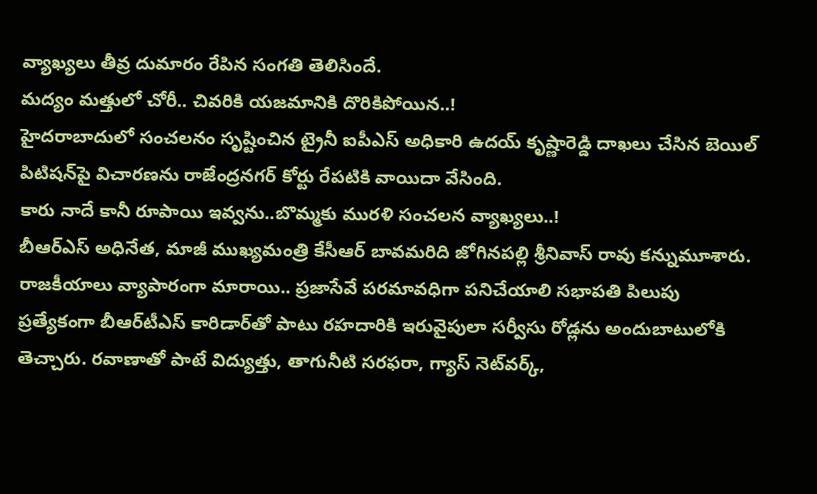వ్యాఖ్యలు తీవ్ర దుమారం రేపిన సంగతి తెలిసిందే.
మద్యం మత్తులో చోరీ.. చివరికి యజమానికి దొరికిపోయిన..!
హైదరాబాదులో సంచలనం సృష్టించిన ట్రైనీ ఐపీఎస్ అధికారి ఉదయ్ కృష్ణారెడ్డి దాఖలు చేసిన బెయిల్ పిటిషన్‌పై విచారణను రాజేంద్రనగర్ కోర్టు రేపటికి వాయిదా వేసింది.
కారు నాదే కానీ రూపాయి ఇవ్వను..బొమ్మకు మురళి సంచలన వ్యాఖ్యలు..!
బీఆర్‌ఎస్ అధినేత, మాజీ ముఖ్యమంత్రి కేసీఆర్ బావమరిది జోగినపల్లి శ్రీనివాస్ రావు కన్నుమూశారు.
రాజకీయాలు వ్యాపారంగా మారాయి.. ప్రజాసేవే పరమావధిగా పనిచేయాలి సభాపతి పిలుపు
ప్రత్యేకంగా బీఆర్‌టీఎస్ కారిడార్‌తో పాటు రహదారికి ఇరువైపులా సర్వీసు రోడ్లను అందుబాటులోకి తెచ్చారు. రవాణాతో పాటే విద్యుత్తు, తాగునీటి సరఫరా, గ్యాస్ నెట్‌వర్క్,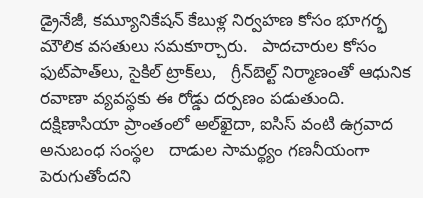డ్రైనేజీ, కమ్యూనికేషన్ కేబుళ్ల నిర్వహణ కోసం భూగర్భ మౌలిక వసతులు సమకూర్చారు.   పాదచారుల కోసం ఫుట్‌పాత్‌లు, సైకిల్ ట్రాక్‌లు,   గ్రీన్‌బెల్ట్ నిర్మాణంతో ఆధునిక  రవాణా వ్యవస్థకు ఈ రోడ్డు దర్పణం పడుతుంది.
దక్షిణాసియా ప్రాంతంలో అల్‌ఖైదా, ఐసిస్ వంటి ఉగ్రవాద అనుబంధ సంస్థల   దాడుల సామర్థ్యం గణనీయంగా పెరుగుతోందని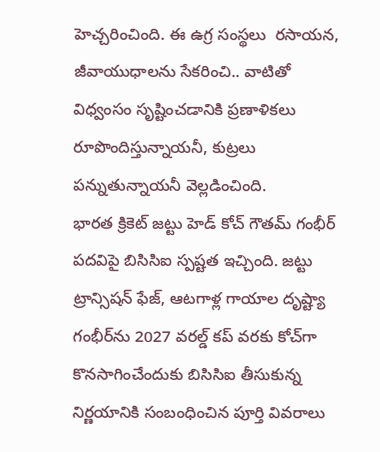హెచ్చరించింది. ఈ ఉగ్ర సంస్థలు  రసాయన, జీవాయుధాలను సేకరించి.. వాటితో విధ్వంసం సృష్టించడానికి ప్రణాళికలు రూపొందిస్తున్నాయనీ, కుట్రలు పన్నుతున్నాయనీ వెల్లడించింది.
భారత క్రికెట్ జట్టు హెడ్ కోచ్ గౌతమ్ గంభీర్ పదవిపై బిసిసిఐ స్పష్టత ఇచ్చింది. జట్టు ట్రాన్సిషన్ ఫేజ్, ఆటగాళ్ల గాయాల దృష్ట్యా గంభీర్‌ను 2027 వరల్డ్ కప్ వరకు కోచ్‌గా కొనసాగించేందుకు బిసిసిఐ తీసుకున్న నిర్ణయానికి సంబంధించిన పూర్తి వివరాలు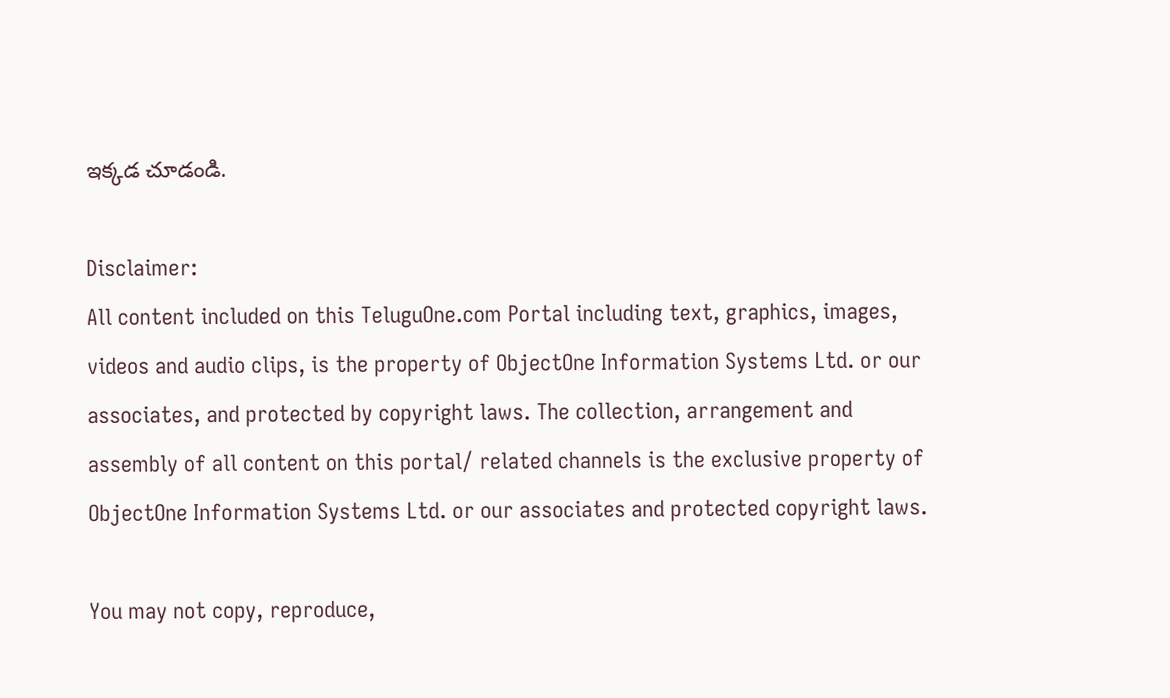ఇక్కడ చూడండి.

Disclaimer:
All content included on this TeluguOne.com Portal including text, graphics, images, videos and audio clips, is the property of ObjectOne Information Systems Ltd. or our associates, and protected by copyright laws. The collection, arrangement and assembly of all content on this portal/ related channels is the exclusive property of ObjectOne Information Systems Ltd. or our associates and protected copyright laws.

You may not copy, reproduce,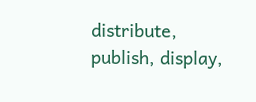distribute, publish, display,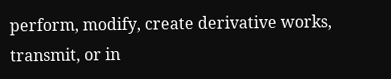perform, modify, create derivative works, transmit, or in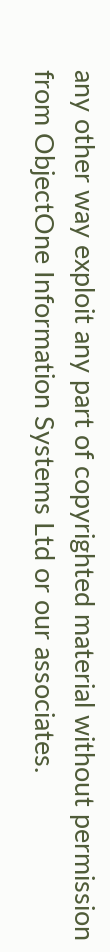any other way exploit any part of copyrighted material without permission from ObjectOne Information Systems Ltd or our associates.